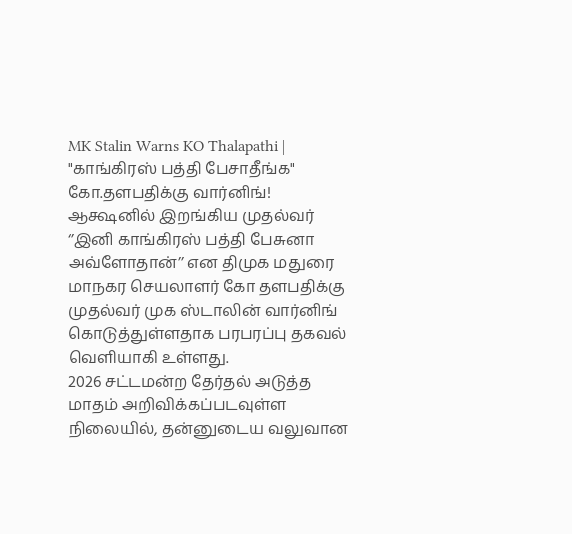MK Stalin Warns KO Thalapathi | "காங்கிரஸ் பத்தி பேசாதீங்க" கோ.தளபதிக்கு வார்னிங்! ஆக்ஷனில் இறங்கிய முதல்வர்
‘’இனி காங்கிரஸ் பத்தி பேசுனா அவ்ளோதான்’’ என திமுக மதுரை மாநகர செயலாளர் கோ தளபதிக்கு முதல்வர் முக ஸ்டாலின் வார்னிங் கொடுத்துள்ளதாக பரபரப்பு தகவல் வெளியாகி உள்ளது.
2026 சட்டமன்ற தேர்தல் அடுத்த மாதம் அறிவிக்கப்படவுள்ள நிலையில், தன்னுடைய வலுவான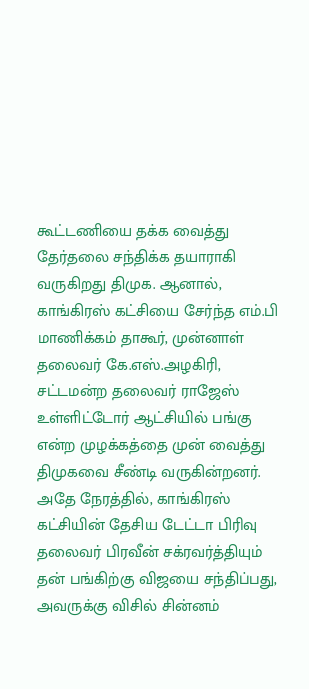கூட்டணியை தக்க வைத்து தேர்தலை சந்திக்க தயாராகி வருகிறது திமுக. ஆனால், காங்கிரஸ் கட்சியை சேர்ந்த எம்.பி மாணிக்கம் தாகூர், முன்னாள் தலைவர் கே.எஸ்.அழகிரி, சட்டமன்ற தலைவர் ராஜேஸ் உள்ளிட்டோர் ஆட்சியில் பங்கு என்ற முழக்கத்தை முன் வைத்து திமுகவை சீண்டி வருகின்றனர். அதே நேரத்தில், காங்கிரஸ் கட்சியின் தேசிய டேட்டா பிரிவு தலைவர் பிரவீன் சக்ரவர்த்தியும் தன் பங்கிற்கு விஜயை சந்திப்பது, அவருக்கு விசில் சின்னம்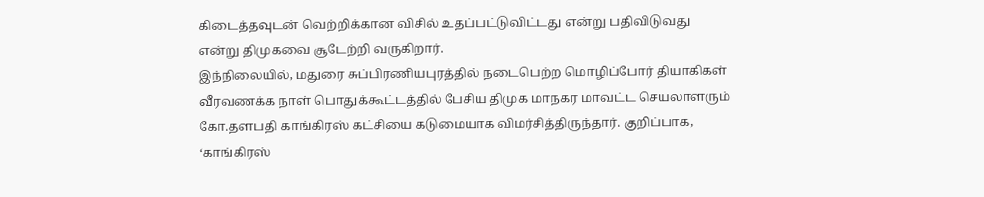கிடைத்தவுடன் வெற்றிக்கான விசில் உதப்பட்டுவிட்டது என்று பதிவிடுவது என்று திமுகவை சூடேற்றி வருகிறார்.
இந்நிலையில், மதுரை சுப்பிரணியபுரத்தில் நடைபெற்ற மொழிப்போர் தியாகிகள் வீரவணக்க நாள் பொதுக்கூட்டத்தில் பேசிய திமுக மாநகர மாவட்ட செயலாளரும் கோ.தளபதி காங்கிரஸ் கட்சியை கடுமையாக விமர்சித்திருந்தார். குறிப்பாக, ‘காங்கிரஸ்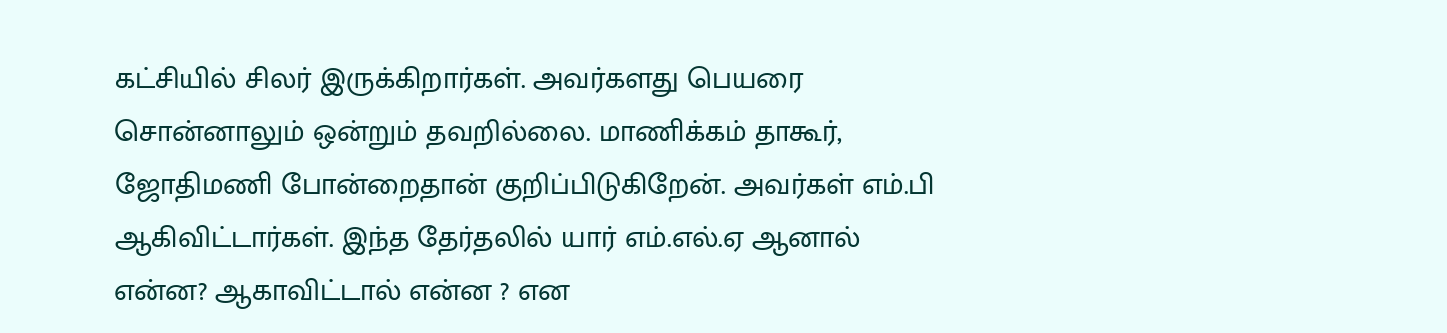கட்சியில் சிலர் இருக்கிறார்கள். அவர்களது பெயரை சொன்னாலும் ஒன்றும் தவறில்லை. மாணிக்கம் தாகூர், ஜோதிமணி போன்றைதான் குறிப்பிடுகிறேன். அவர்கள் எம்.பி ஆகிவிட்டார்கள். இந்த தேர்தலில் யார் எம்.எல்.ஏ ஆனால் என்ன? ஆகாவிட்டால் என்ன ? என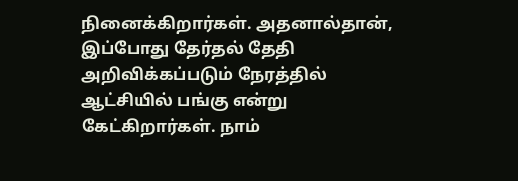நினைக்கிறார்கள். அதனால்தான், இப்போது தேர்தல் தேதி அறிவிக்கப்படும் நேரத்தில் ஆட்சியில் பங்கு என்று கேட்கிறார்கள். நாம்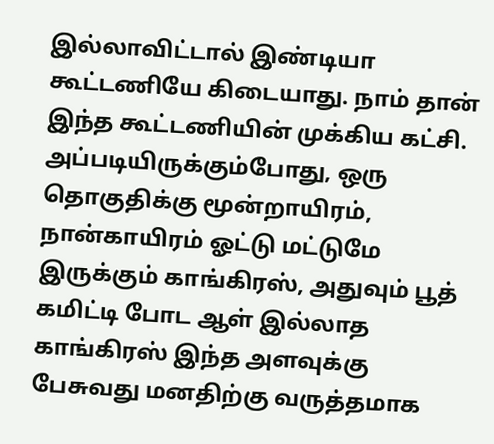இல்லாவிட்டால் இண்டியா கூட்டணியே கிடையாது. நாம் தான் இந்த கூட்டணியின் முக்கிய கட்சி. அப்படியிருக்கும்போது, ஒரு தொகுதிக்கு மூன்றாயிரம், நான்காயிரம் ஓட்டு மட்டுமே இருக்கும் காங்கிரஸ், அதுவும் பூத் கமிட்டி போட ஆள் இல்லாத காங்கிரஸ் இந்த அளவுக்கு பேசுவது மனதிற்கு வருத்தமாக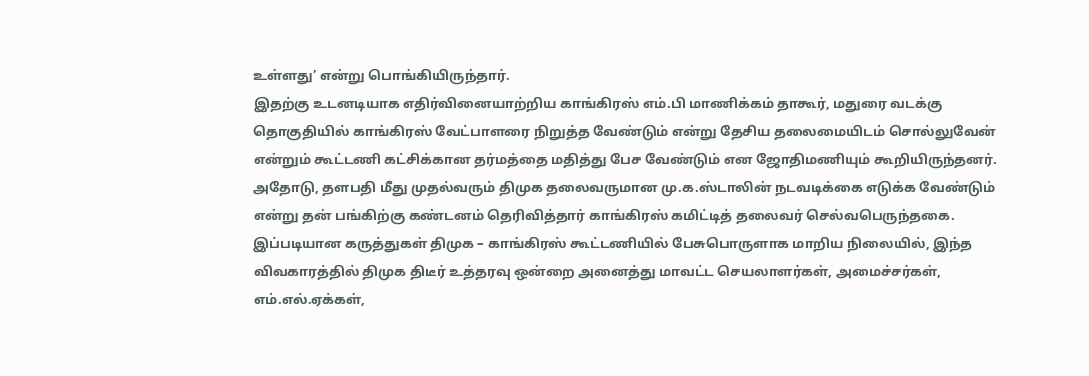உள்ளது’ என்று பொங்கியிருந்தார்.
இதற்கு உடனடியாக எதிர்வினையாற்றிய காங்கிரஸ் எம்.பி மாணிக்கம் தாகூர், மதுரை வடக்கு தொகுதியில் காங்கிரஸ் வேட்பாளரை நிறுத்த வேண்டும் என்று தேசிய தலைமையிடம் சொல்லுவேன் என்றும் கூட்டணி கட்சிக்கான தர்மத்தை மதித்து பேச வேண்டும் என ஜோதிமணியும் கூறியிருந்தனர். அதோடு, தளபதி மீது முதல்வரும் திமுக தலைவருமான மு.க.ஸ்டாலின் நடவடிக்கை எடுக்க வேண்டும் என்று தன் பங்கிற்கு கண்டனம் தெரிவித்தார் காங்கிரஸ் கமிட்டித் தலைவர் செல்வபெருந்தகை.
இப்படியான கருத்துகள் திமுக – காங்கிரஸ் கூட்டணியில் பேசுபொருளாக மாறிய நிலையில், இந்த விவகாரத்தில் திமுக திடீர் உத்தரவு ஒன்றை அனைத்து மாவட்ட செயலாளர்கள், அமைச்சர்கள், எம்.எல்.ஏக்கள்,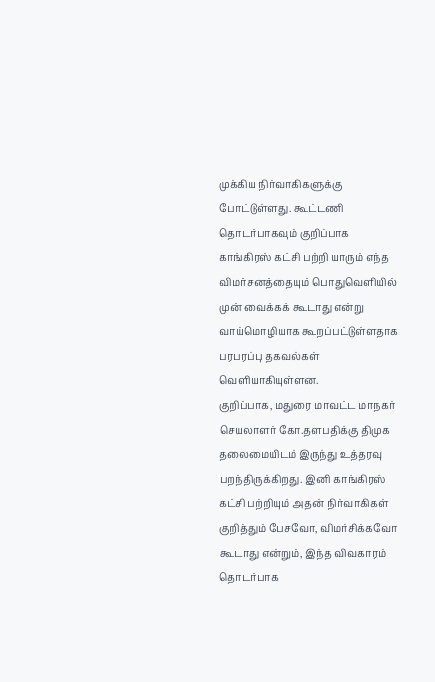முக்கிய நிர்வாகிகளுக்கு போட்டுள்ளது. கூட்டணி தொடர்பாகவும் குறிப்பாக காங்கிரஸ் கட்சி பற்றி யாரும் எந்த விமர்சனத்தையும் பொதுவெளியில் முன் வைக்கக் கூடாது என்று வாய்மொழியாக கூறப்பட்டுள்ளதாக பரபரப்பு தகவல்கள் வெளியாகியுள்ளன.
குறிப்பாக, மதுரை மாவட்ட மாநகர் செயலாளர் கோ.தளபதிக்கு திமுக தலைமையிடம் இருந்து உத்தரவு பறந்திருக்கிறது. இனி காங்கிரஸ் கட்சி பற்றியும் அதன் நிர்வாகிகள் குறித்தும் பேசவோ, விமர்சிக்கவோ கூடாது என்றும், இந்த விவகாரம் தொடர்பாக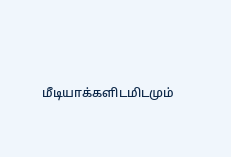மீடியாக்களிடமிடமும்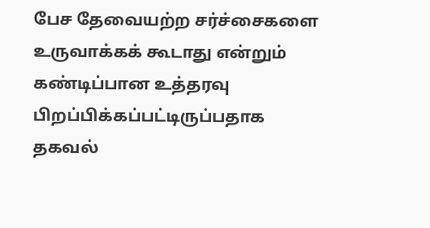பேச தேவையற்ற சர்ச்சைகளை உருவாக்கக் கூடாது என்றும் கண்டிப்பான உத்தரவு பிறப்பிக்கப்பட்டிருப்பதாக தகவல்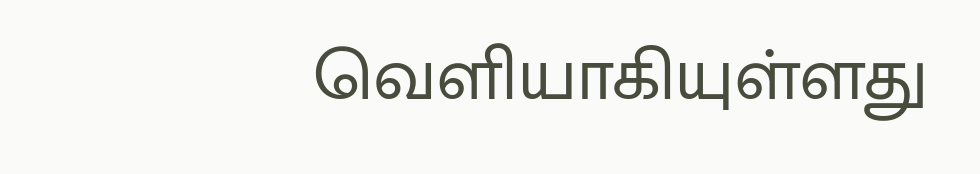வெளியாகியுள்ளது